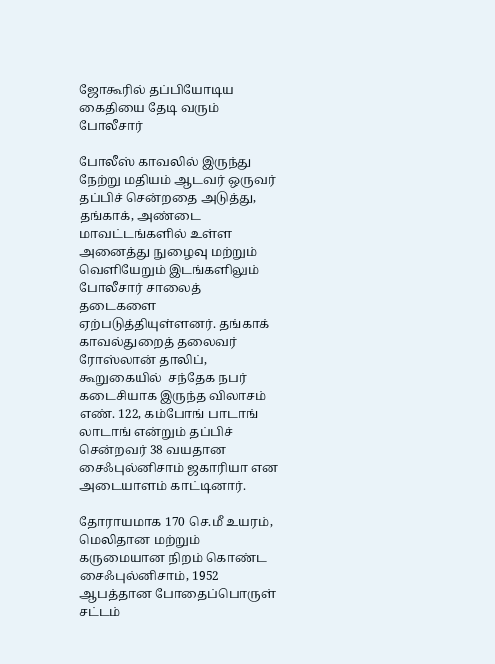ஜோகூரில் தப்பியோடிய கைதியை தேடி வரும் போலீசார்

போலீஸ் காவலில் இருந்து நேற்று மதியம் ஆடவர் ஒருவர் தப்பிச் சென்றதை அடுத்து, தங்காக், அண்டை மாவட்டங்களில் உள்ள அனைத்து நுழைவு மற்றும் வெளியேறும் இடங்களிலும் போலீசார் சாலைத் தடைகளை ஏற்படுத்தியுள்ளனர். தங்காக் காவல்துறைத் தலைவர் ரோஸ்லான் தாலிப், கூறுகையில்  சந்தேக நபர் கடைசியாக இருந்த விலாசம் எண். 122, கம்போங் பாடாங் லாடாங் என்றும் தப்பிச் சென்றவர் 38 வயதான சைஃபுல்னிசாம் ஜகாரியா என அடையாளம் காட்டினார்.

தோராயமாக 170 செ.மீ உயரம், மெலிதான மற்றும் கருமையான நிறம் கொண்ட சைஃபுல்னிசாம், 1952 ஆபத்தான போதைப்பொருள் சட்டம்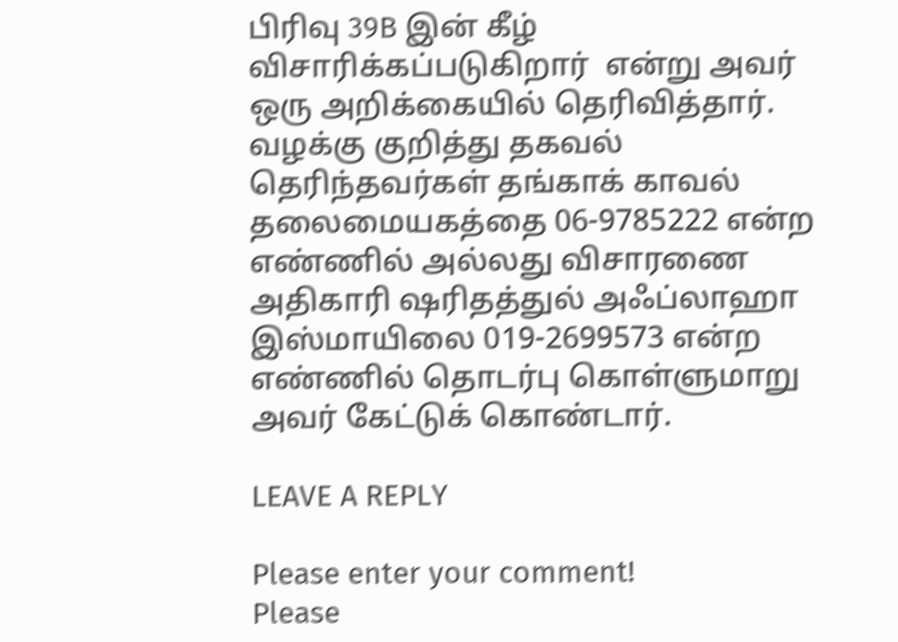பிரிவு 39B இன் கீழ் விசாரிக்கப்படுகிறார்  என்று அவர் ஒரு அறிக்கையில் தெரிவித்தார். வழக்கு குறித்து தகவல் தெரிந்தவர்கள் தங்காக் காவல் தலைமையகத்தை 06-9785222 என்ற எண்ணில் அல்லது விசாரணை அதிகாரி ஷரிதத்துல் அஃப்லாஹா இஸ்மாயிலை 019-2699573 என்ற எண்ணில் தொடர்பு கொள்ளுமாறு அவர் கேட்டுக் கொண்டார்.

LEAVE A REPLY

Please enter your comment!
Please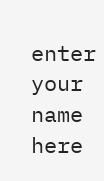enter your name here